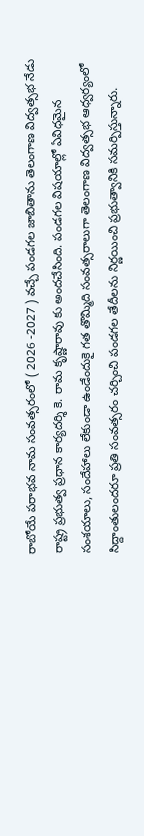రాబోయే పరాభవ నామ సంవత్సరంలో ( 2026 -2027 ) వచ్చే పండగల జాబితాను తెలంగాణ విద్వత్సభ నేడు రాష్ట్ర ప్రభుత్వ ప్రధాన కార్యదర్శి కె. రామ కృష్ణారావు కు అందచేసింది. పండగల విషయాల్లో ఏవిధమైన సంశయాలు, సందేహాలు లేకుండా ఉండేందుకై గత తొమ్మిది సంవత్సరాలుగా తెలంగాణ విద్వత్సభ ఆధ్వర్యంలో సిద్దాంతులందరూ ప్రతి సంవత్సరం చర్చించి పండగల తేదీలను నిర్ణయించి ప్రభుత్వానికి సమర్పిస్తున్నారు.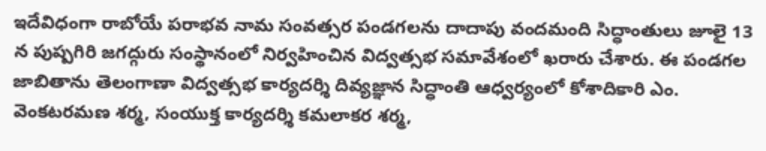ఇదేవిధంగా రాబోయే పరాభవ నామ సంవత్సర పండగలను దాదాపు వందమంది సిద్ధాంతులు జూలై 13 న పుష్పగిరి జగద్గురు సంస్థానంలో నిర్వహించిన విద్వత్సభ సమావేశంలో ఖరారు చేశారు. ఈ పండగల జాబితాను తెలంగాణా విద్వత్సభ కార్యదర్శి దివ్యజ్ఞాన సిద్ధాంతి ఆధ్వర్యంలో కోశాదికారి ఎం. వెంకటరమణ శర్మ, సంయుక్త కార్యదర్శి కమలాకర శర్మ,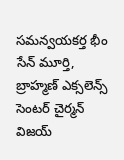సమన్వయకర్త భీం సేన్ మూర్తి, బ్రాహ్మణ్ ఎక్సలెన్స్ సెంటర్ చైర్మన్ విజయ్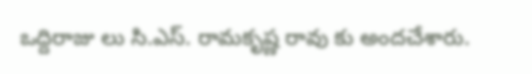ఒద్దిరాజు లు సి.ఎస్. రామకృష్ణ రావు కు అందచేశారు.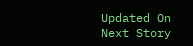Updated On
Next Story